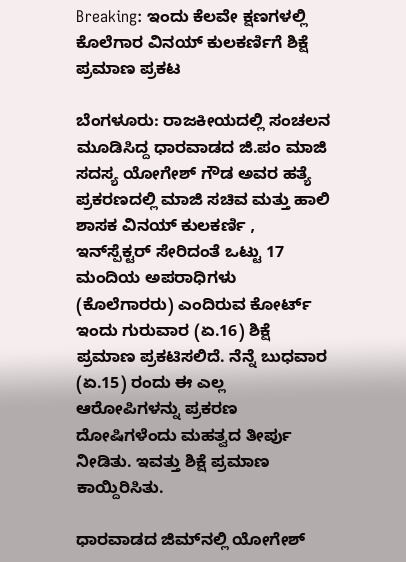Breaking: ಇಂದು ಕೆಲವೇ ಕ್ಷಣಗಳಲ್ಲಿ ಕೊಲೆಗಾರ ವಿನಯ್ ಕುಲಕರ್ಣಿಗೆ ಶಿಕ್ಷೆ ಪ್ರಮಾಣ ಪ್ರಕಟ

ಬೆಂಗಳೂರು: ರಾಜಕೀಯದಲ್ಲಿ ಸಂಚಲನ ಮೂಡಿಸಿದ್ದ ಧಾರವಾಡದ ಜಿ.ಪಂ ಮಾಜಿ ಸದಸ್ಯ ಯೋಗೇಶ್ ಗೌಡ ಅವರ ಹತ್ಯೆ ಪ್ರಕರಣದಲ್ಲಿ ಮಾಜಿ ಸಚಿವ ಮತ್ತು ಹಾಲಿ ಶಾಸಕ ವಿನಯ್ ಕುಲಕರ್ಣಿ , ಇನ್‌ಸ್ಪೆಕ್ಟರ್ ಸೇರಿದಂತೆ ಒಟ್ಟು 17 ಮಂದಿಯ ಅಪರಾಧಿಗಳು (ಕೊಲೆಗಾರರು) ಎಂದಿರುವ ಕೋರ್ಟ್ ಇಂದು ಗುರುವಾರ (ಏ.16) ಶಿಕ್ಷೆ ಪ್ರಮಾಣ ಪ್ರಕಟಿಸಲಿದೆ. ನೆನ್ನೆ ಬುಧವಾರ (ಏ.15) ರಂದು ಈ ಎಲ್ಲ ಆರೋಪಿಗಳನ್ನು ಪ್ರಕರಣ ದೋಷಿಗಳೆಂದು ಮಹತ್ವದ ತೀರ್ಪು ನೀಡಿತು. ಇವತ್ತು ಶಿಕ್ಷೆ ಪ್ರಮಾಣ ಕಾಯ್ದಿರಿಸಿತು.

ಧಾರವಾಡದ ಜಿಮ್‌ನಲ್ಲಿ ಯೋಗೇಶ್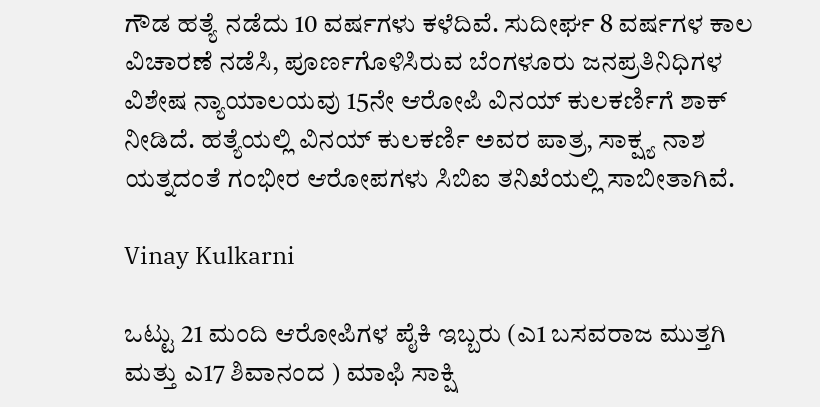ಗೌಡ ಹತ್ಯೆ ನಡೆದು 10 ವರ್ಷಗಳು ಕಳೆದಿವೆ. ಸುದೀರ್ಘ 8 ವರ್ಷಗಳ ಕಾಲ ವಿಚಾರಣೆ ನಡೆಸಿ, ಪೂರ್ಣಗೊಳಿಸಿರುವ ಬೆಂಗಳೂರು ಜನಪ್ರತಿನಿಧಿಗಳ ವಿಶೇಷ ನ್ಯಾಯಾಲಯವು 15ನೇ ಆರೋಪಿ ವಿನಯ್ ಕುಲಕರ್ಣಿಗೆ ಶಾಕ್ ನೀಡಿದೆ. ಹತ್ಯೆಯಲ್ಲಿ ವಿನಯ್ ಕುಲಕರ್ಣಿ ಅವರ ಪಾತ್ರ, ಸಾಕ್ಷ್ಯ ನಾಶ ಯತ್ನದಂತೆ ಗಂಭೀರ ಆರೋಪಗಳು ಸಿಬಿಐ ತನಿಖೆಯಲ್ಲಿ ಸಾಬೀತಾಗಿವೆ.

Vinay Kulkarni

ಒಟ್ಟು 21 ಮಂದಿ ಆರೋಪಿಗಳ ಪೈಕಿ ಇಬ್ಬರು (ಎ1 ಬಸವರಾಜ ಮುತ್ತಗಿ ಮತ್ತು ಎ17 ಶಿವಾನಂದ ) ಮಾಫಿ ಸಾಕ್ಷಿ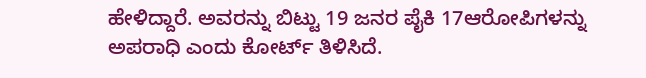ಹೇಳಿದ್ದಾರೆ. ಅವರನ್ನು ಬಿಟ್ಟು 19 ಜನರ ಪೈಕಿ 17ಆರೋಪಿಗಳನ್ನು ಅಪರಾಧಿ ಎಂದು ಕೋರ್ಟ್ ತಿಳಿಸಿದೆ.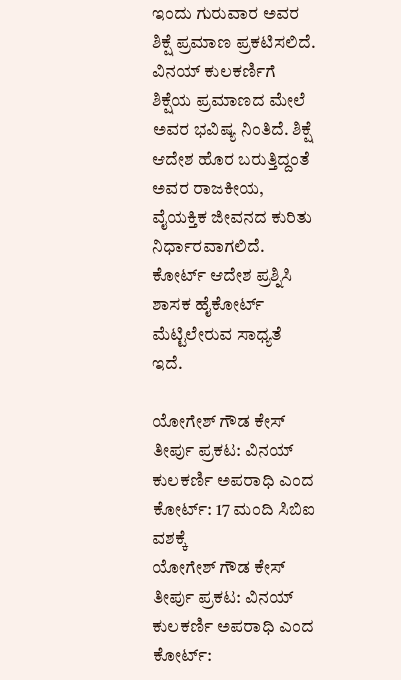ಇಂದು ಗುರುವಾರ ಅವರ ಶಿಕ್ಷೆ ಪ್ರಮಾಣ ಪ್ರಕಟಿಸಲಿದೆ. ವಿನಯ್ ಕುಲಕರ್ಣಿಗೆ ಶಿಕ್ಷೆಯ ಪ್ರಮಾಣದ ಮೇಲೆ ಅವರ ಭವಿಷ್ಯ ನಿಂತಿದೆ. ಶಿಕ್ಷೆ ಆದೇಶ ಹೊರ ಬರುತ್ತಿದ್ದಂತೆ ಅವರ ರಾಜಕೀಯ, ವೈಯಕ್ತಿಕ ಜೀವನದ ಕುರಿತು ನಿರ್ಧಾರವಾಗಲಿದೆ. ಕೋರ್ಟ್ ಆದೇಶ ಪ್ರಶ್ನಿಸಿ ಶಾಸಕ ಹೈಕೋರ್ಟ್ ಮೆಟ್ಟಿಲೇರುವ ಸಾಧ್ಯತೆ ಇದೆ.

ಯೋಗೇಶ್ ಗೌಡ ಕೇಸ್ ತೀರ್ಪು ಪ್ರಕಟ: ವಿನಯ್ ಕುಲಕರ್ಣಿ ಅಪರಾಧಿ ಎಂದ ಕೋರ್ಟ್: 17 ಮಂದಿ ಸಿಬಿಐ ವಶಕ್ಕೆ
ಯೋಗೇಶ್ ಗೌಡ ಕೇಸ್ ತೀರ್ಪು ಪ್ರಕಟ: ವಿನಯ್ ಕುಲಕರ್ಣಿ ಅಪರಾಧಿ ಎಂದ ಕೋರ್ಟ್: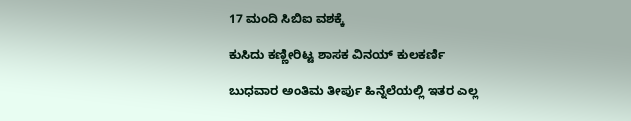17 ಮಂದಿ ಸಿಬಿಐ ವಶಕ್ಕೆ

ಕುಸಿದು ಕಣ್ಣೀರಿಟ್ಟ ಶಾಸಕ ವಿನಯ್ ಕುಲಕರ್ಣಿ

ಬುಧವಾರ ಅಂತಿಮ ತೀರ್ಪು ಹಿನ್ನೆಲೆಯಲ್ಲಿ ಇತರ ಎಲ್ಲ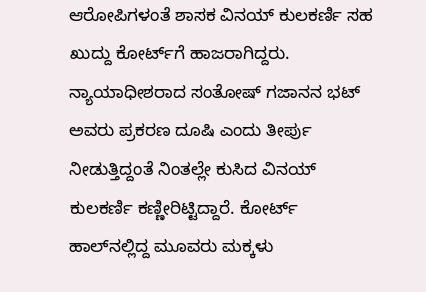ಆರೋಪಿಗಳಂತೆ ಶಾಸಕ ವಿನಯ್ ಕುಲಕರ್ಣಿ ಸಹ ಖುದ್ದು ಕೋರ್ಟ್‌ಗೆ ಹಾಜರಾಗಿದ್ದರು. ನ್ಯಾಯಾಧೀಶರಾದ ಸಂತೋಷ್ ಗಜಾನನ ಭಟ್ ಅವರು ಪ್ರಕರಣ ದೂಷಿ ಎಂದು ತೀರ್ಪು ನೀಡುತ್ತಿದ್ದಂತೆ ನಿಂತಲ್ಲೇ ಕುಸಿದ ವಿನಯ್ ಕುಲಕರ್ಣಿ ಕಣ್ಣೀರಿಟ್ಟಿದ್ದಾರೆ. ಕೋರ್ಟ್ ಹಾಲ್‌ನಲ್ಲಿದ್ದ ಮೂವರು ಮಕ್ಕಳು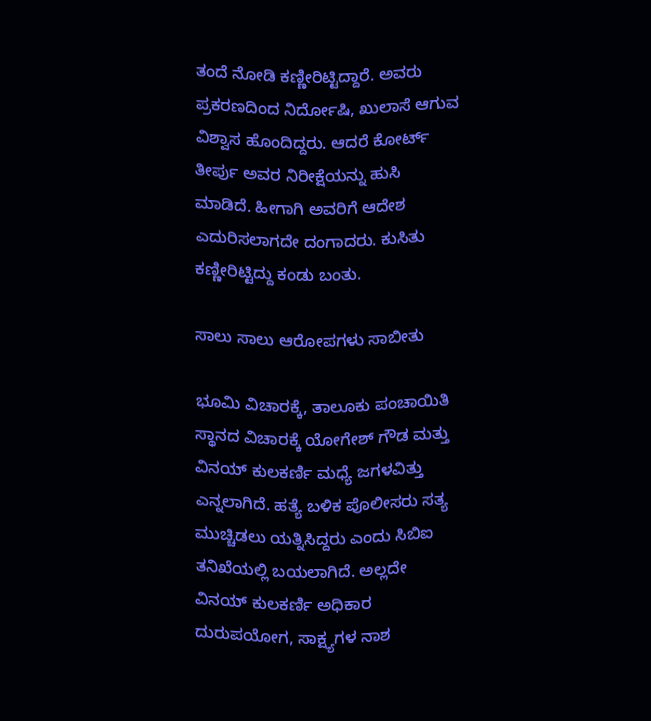ತಂದೆ ನೋಡಿ ಕಣ್ಣೀರಿಟ್ಟಿದ್ದಾರೆ. ಅವರು ಪ್ರಕರಣದಿಂದ ನಿರ್ದೋಷಿ, ಖುಲಾಸೆ ಆಗುವ ವಿಶ್ವಾಸ ಹೊಂದಿದ್ದರು. ಆದರೆ ಕೋರ್ಟ್ ತೀರ್ಪು ಅವರ ನಿರೀಕ್ಷೆಯನ್ನು ಹುಸಿ ಮಾಡಿದೆ. ಹೀಗಾಗಿ ಅವರಿಗೆ ಆದೇಶ ಎದುರಿಸಲಾಗದೇ ದಂಗಾದರು. ಕುಸಿತು ಕಣ್ಣೀರಿಟ್ಟಿದ್ದು ಕಂಡು ಬಂತು.

ಸಾಲು ಸಾಲು ಆರೋಪಗಳು ಸಾಬೀತು

ಭೂಮಿ ವಿಚಾರಕ್ಕೆ, ತಾಲೂಕು ಪಂಚಾಯಿತಿ ಸ್ಥಾನದ ವಿಚಾರಕ್ಕೆ ಯೋಗೇಶ್ ಗೌಡ ಮತ್ತು ವಿನಯ್ ಕುಲಕರ್ಣಿ ಮಧ್ಯೆ ಜಗಳವಿತ್ತು ಎನ್ನಲಾಗಿದೆ. ಹತ್ಯೆ ಬಳಿಕ ಪೊಲೀಸರು ಸತ್ಯ ಮುಚ್ಚಿಡಲು ಯತ್ನಿಸಿದ್ದರು ಎಂದು ಸಿಬಿಐ ತನಿಖೆಯಲ್ಲಿ ಬಯಲಾಗಿದೆ. ಅಲ್ಲದೇ ವಿನಯ್ ಕುಲಕರ್ಣಿ ಅಧಿಕಾರ ದುರುಪಯೋಗ, ಸಾಕ್ಷ್ಯಗಳ ನಾಶ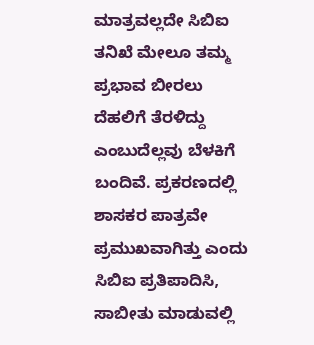ಮಾತ್ರವಲ್ಲದೇ ಸಿಬಿಐ ತನಿಖೆ ಮೇಲೂ ತಮ್ಮ ಪ್ರಭಾವ ಬೀರಲು ದೆಹಲಿಗೆ ತೆರಳಿದ್ದು ಎಂಬುದೆಲ್ಲವು ಬೆಳಕಿಗೆ ಬಂದಿವೆ. ಪ್ರಕರಣದಲ್ಲಿ ಶಾಸಕರ ಪಾತ್ರವೇ ಪ್ರಮುಖವಾಗಿತ್ತು ಎಂದು ಸಿಬಿಐ ಪ್ರತಿಪಾದಿಸಿ, ಸಾಬೀತು ಮಾಡುವಲ್ಲಿ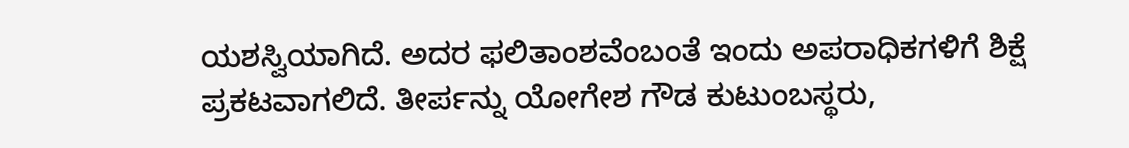ಯಶಸ್ವಿಯಾಗಿದೆ. ಅದರ ಫಲಿತಾಂಶವೆಂಬಂತೆ ಇಂದು ಅಪರಾಧಿಕಗಳಿಗೆ ಶಿಕ್ಷೆ ಪ್ರಕಟವಾಗಲಿದೆ. ತೀರ್ಪನ್ನು ಯೋಗೇಶ ಗೌಡ ಕುಟುಂಬಸ್ಥರು,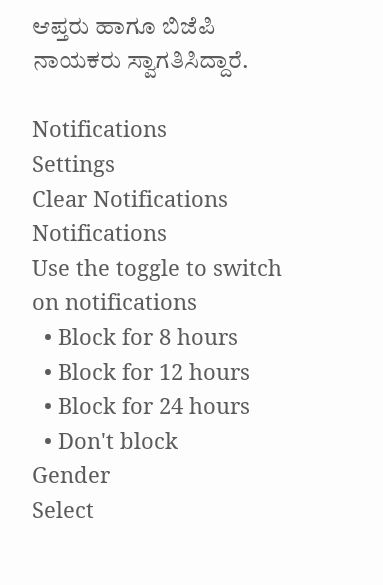ಆಪ್ತರು ಹಾಗೂ ಬಿಜೆಪಿ ನಾಯಕರು ಸ್ವಾಗತಿಸಿದ್ದಾರೆ.

Notifications
Settings
Clear Notifications
Notifications
Use the toggle to switch on notifications
  • Block for 8 hours
  • Block for 12 hours
  • Block for 24 hours
  • Don't block
Gender
Select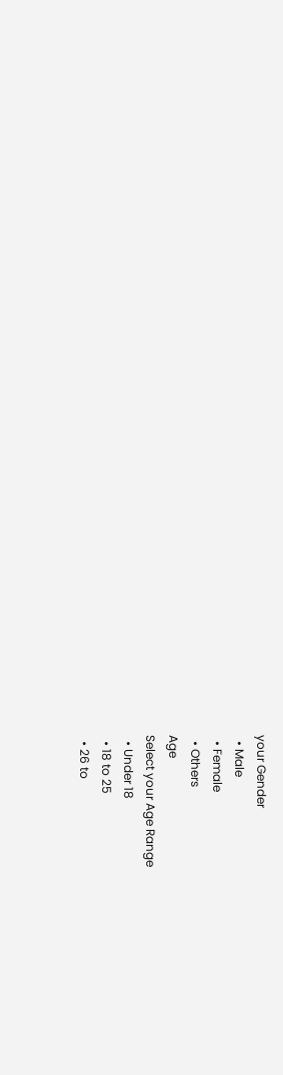your Gender
  • Male
  • Female
  • Others
Age
Select your Age Range
  • Under 18
  • 18 to 25
  • 26 to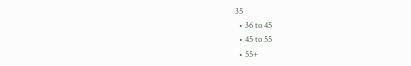35
  • 36 to 45
  • 45 to 55
  • 55+